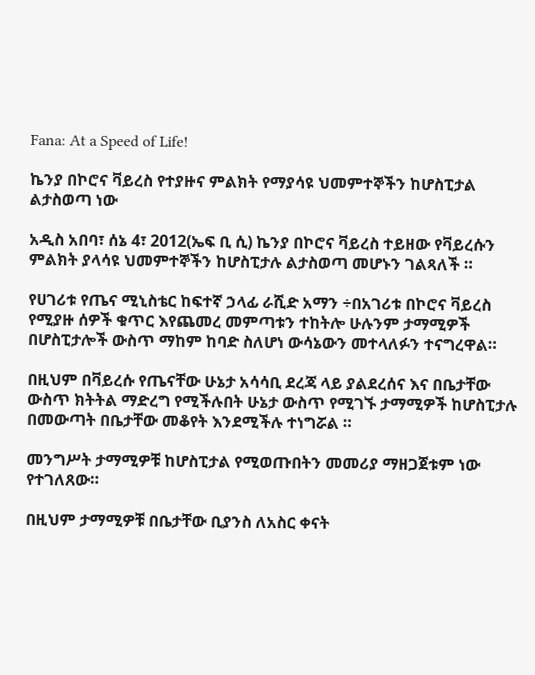Fana: At a Speed of Life!

ኬንያ በኮሮና ቫይረስ የተያዙና ምልክት የማያሳዩ ህመምተኞችን ከሆስፒታል ልታስወጣ ነው

አዲስ አበባ፣ ሰኔ 4፣ 2012(ኤፍ ቢ ሲ) ኬንያ በኮሮና ቫይረስ ተይዘው የቫይረሱን ምልክት ያላሳዩ ህመምተኞችን ከሆስፒታሉ ልታስወጣ መሆኑን ገልጻለች ።

የሀገሪቱ የጤና ሚኒስቴር ከፍተኛ ኃላፊ ራሺድ አማን ÷በአገሪቱ በኮሮና ቫይረስ የሚያዙ ሰዎች ቁጥር እየጨመረ መምጣቱን ተከትሎ ሁሉንም ታማሚዎች በሆስፒታሎች ውስጥ ማከም ከባድ ስለሆነ ውሳኔውን መተላለፉን ተናግረዋል።

በዚህም በቫይረሱ የጤናቸው ሁኔታ አሳሳቢ ደረጃ ላይ ያልደረሰና እና በቤታቸው ውስጥ ክትትል ማድረግ የሚችሉበት ሁኔታ ውስጥ የሚገኙ ታማሚዎች ከሆስፒታሉ በመውጣት በቤታቸው መቆየት እንደሚችሉ ተነግሯል ።

መንግሥት ታማሚዎቹ ከሆስፒታል የሚወጡበትን መመሪያ ማዘጋጀቱም ነው የተገለጸው።

በዚህም ታማሚዎቹ በቤታቸው ቢያንስ ለአስር ቀናት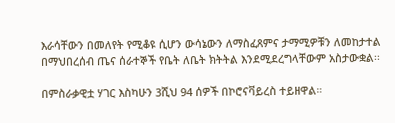እራሳቸውን በመለየት የሚቆዩ ሲሆን ውሳኔውን ለማስፈጸምና ታማሚዎቹን ለመከታተል በማህበረሰብ ጤና ሰራተኞች የቤት ለቤት ክትትል እንደሚደረግላቸውም አስታውቋል፡፡

በምስራቃዊቷ ሃገር እስካሁን 3ሺህ 94 ሰዎች በኮሮናቫይረስ ተይዘዋል።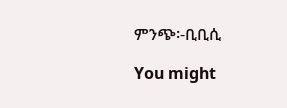ምንጭ፡-ቢቢሲ

You might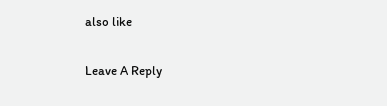also like

Leave A Reply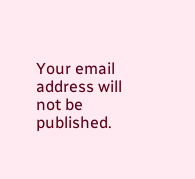Your email address will not be published.